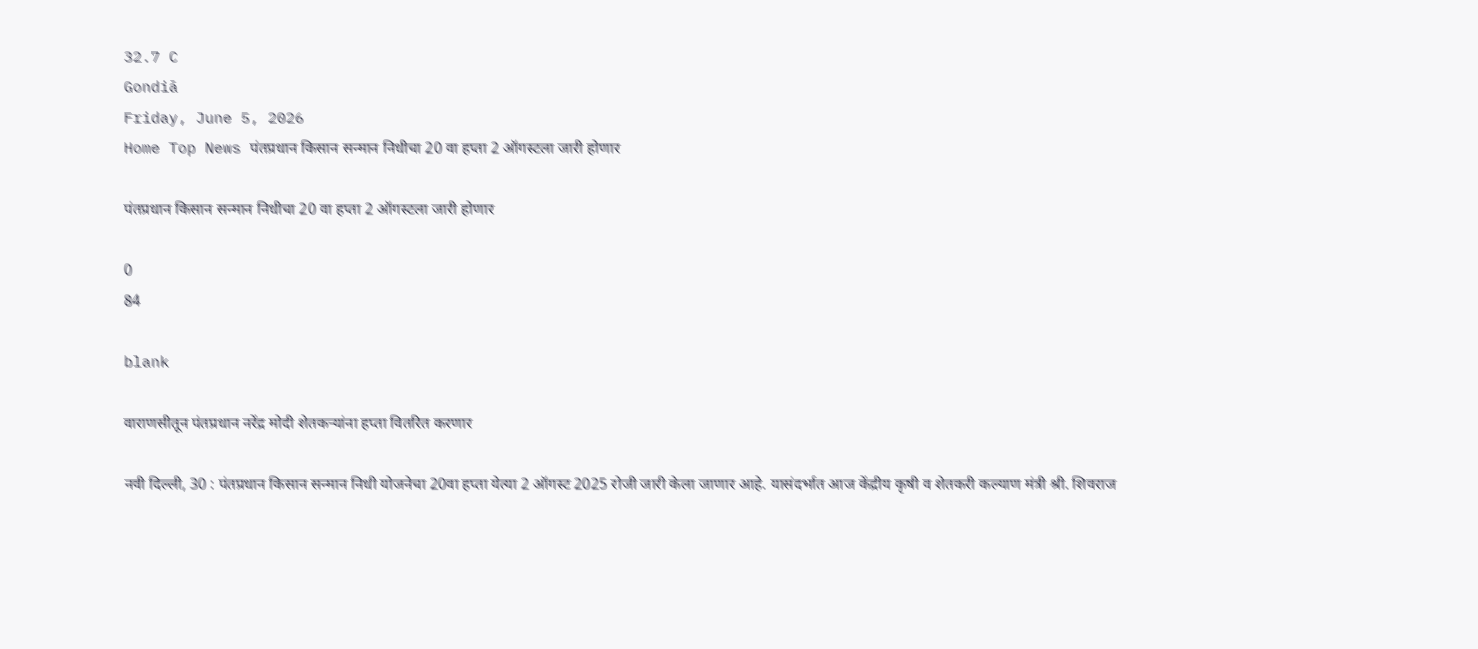32.7 C
Gondiā
Friday, June 5, 2026
Home Top News पंतप्रधान किसान सन्मान निधीचा 20 वा हप्ता 2 ऑगस्टला जारी होणार

पंतप्रधान किसान सन्मान निधीचा 20 वा हप्ता 2 ऑगस्टला जारी होणार

0
84

blank

वाराणसीतून पंतप्रधान नरेंद्र मोदी शेतकऱ्यांना हप्ता वितरित करणार

नवी दिल्ली, 30 : पंतप्रधान किसान सन्मान निधी योजनेचा 20वा हप्ता येत्या 2 ऑगस्ट 2025 रोजी जारी केला जाणार आहे. यासंदर्भात आज केंद्रीय कृषी व शेतकरी कल्याण मंत्री श्री. शिवराज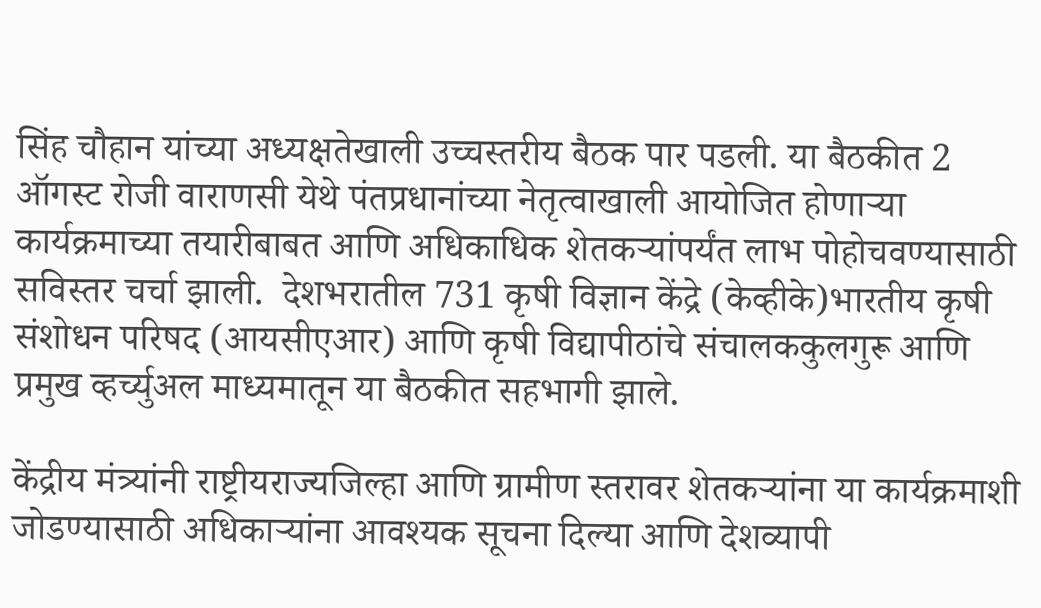सिंह चौहान यांच्या अध्यक्षतेखाली उच्चस्तरीय बैठक पार पडली. या बैठकीत 2 ऑगस्ट रोजी वाराणसी येथे पंतप्रधानांच्या नेतृत्वाखाली आयोजित होणाऱ्या कार्यक्रमाच्या तयारीबाबत आणि अधिकाधिक शेतकऱ्यांपर्यंत लाभ पोहोचवण्यासाठी सविस्तर चर्चा झाली.  देशभरातील 731 कृषी विज्ञान केंद्रे (केव्हीके)भारतीय कृषी संशोधन परिषद (आयसीएआर) आणि कृषी विद्यापीठांचे संचालककुलगुरू आणि प्रमुख व्हर्च्युअल माध्यमातून या बैठकीत सहभागी झाले.

केंद्रीय मंत्र्यांनी राष्ट्रीयराज्यजिल्हा आणि ग्रामीण स्तरावर शेतकऱ्यांना या कार्यक्रमाशी जोडण्यासाठी अधिकाऱ्यांना आवश्यक सूचना दिल्या आणि देशव्यापी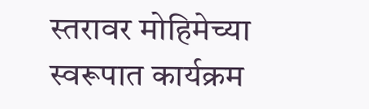स्तरावर मोहिमेच्या स्वरूपात कार्यक्रम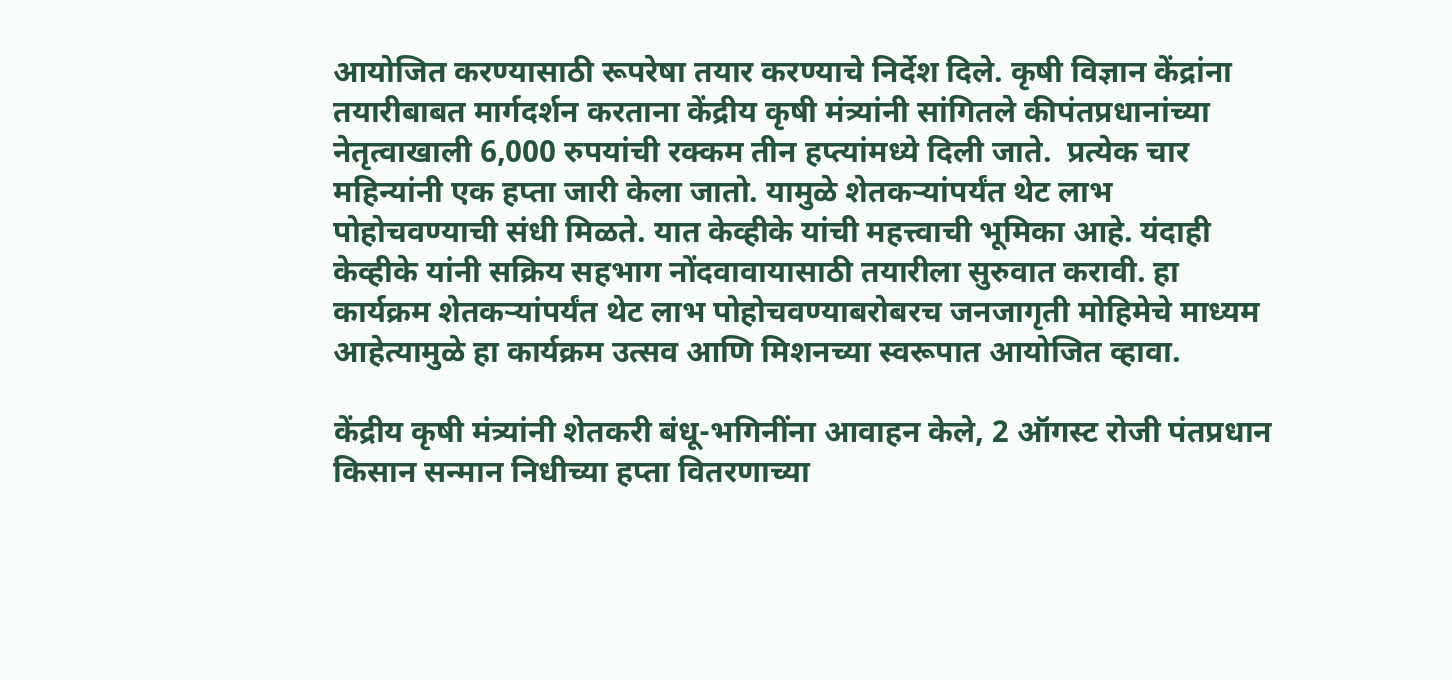आयोजित करण्यासाठी रूपरेषा तयार करण्याचे निर्देश दिले. कृषी विज्ञान केंद्रांना तयारीबाबत मार्गदर्शन करताना केंद्रीय कृषी मंत्र्यांनी सांगितले कीपंतप्रधानांच्या नेतृत्वाखाली 6,000 रुपयांची रक्कम तीन हप्त्यांमध्ये दिली जाते.  प्रत्येक चार महिन्यांनी एक हप्ता जारी केला जातो. यामुळे शेतकऱ्यांपर्यंत थेट लाभ पोहोचवण्याची संधी मिळते. यात केव्हीके यांची महत्त्वाची भूमिका आहे. यंदाही केव्हीके यांनी सक्रिय सहभाग नोंदवावायासाठी तयारीला सुरुवात करावी. हा कार्यक्रम शेतकऱ्यांपर्यंत थेट लाभ पोहोचवण्याबरोबरच जनजागृती मोहिमेचे माध्यम आहेत्यामुळे हा कार्यक्रम उत्सव आणि मिशनच्या स्वरूपात आयोजित व्हावा.

केंद्रीय कृषी मंत्र्यांनी शेतकरी बंधू-भगिनींना आवाहन केले, 2 ऑगस्ट रोजी पंतप्रधान किसान सन्मान निधीच्या हप्ता वितरणाच्या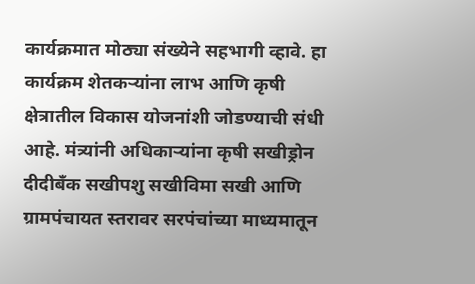कार्यक्रमात मोठ्या संख्येने सहभागी व्हावे. हा कार्यक्रम शेतकऱ्यांना लाभ आणि कृषी क्षेत्रातील विकास योजनांशी जोडण्याची संधी आहे. मंत्र्यांनी अधिकाऱ्यांना कृषी सखीड्रोन दीदीबँक सखीपशु सखीविमा सखी आणि ग्रामपंचायत स्तरावर सरपंचांच्या माध्यमातून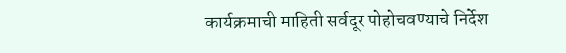कार्यक्रमाची माहिती सर्वदूर पोहोचवण्याचे निर्देश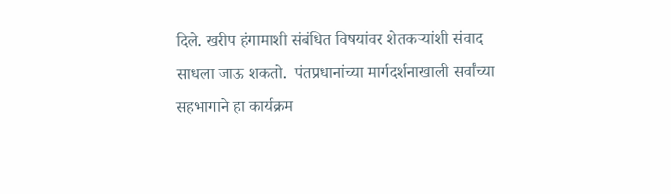दिले. खरीप हंगामाशी संबंधित विषयांवर शेतकऱ्यांशी संवाद साधला जाऊ शकतो.  पंतप्रधानांच्या मार्गदर्शनाखाली सर्वांच्या सहभागाने हा कार्यक्रम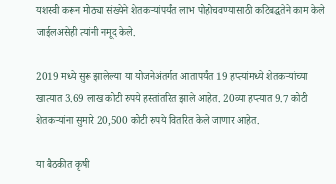यशस्वी करून मोठ्या संख्येने शेतकऱ्यांपर्यंत लाभ पोहोचवण्यासाठी कटिबद्धतेने काम केले जाईलअसेही त्यांनी नमूद केले.

2019 मध्ये सुरू झालेल्या या योजनेअंतर्गत आतापर्यंत 19 हप्त्यांमध्ये शेतकऱ्यांच्या खात्यात 3.69 लाख कोटी रुपये हस्तांतरित झाले आहेत. 20व्या हप्त्यात 9.7 कोटी शेतकऱ्यांना सुमारे 20,500 कोटी रुपये वितरित केले जाणार आहेत.

या बैठकीत कृषी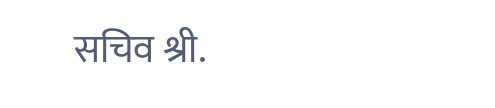सचिव श्री.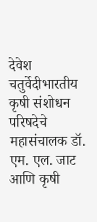देवेश चतुर्वेदीभारतीय कृषी संशोधन परिषदेचे महासंचालक डॉ. एम. एल. जाट आणि कृषी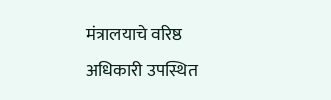मंत्रालयाचे वरिष्ठ अधिकारी उपस्थित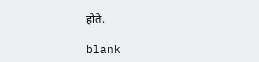होते.

blank